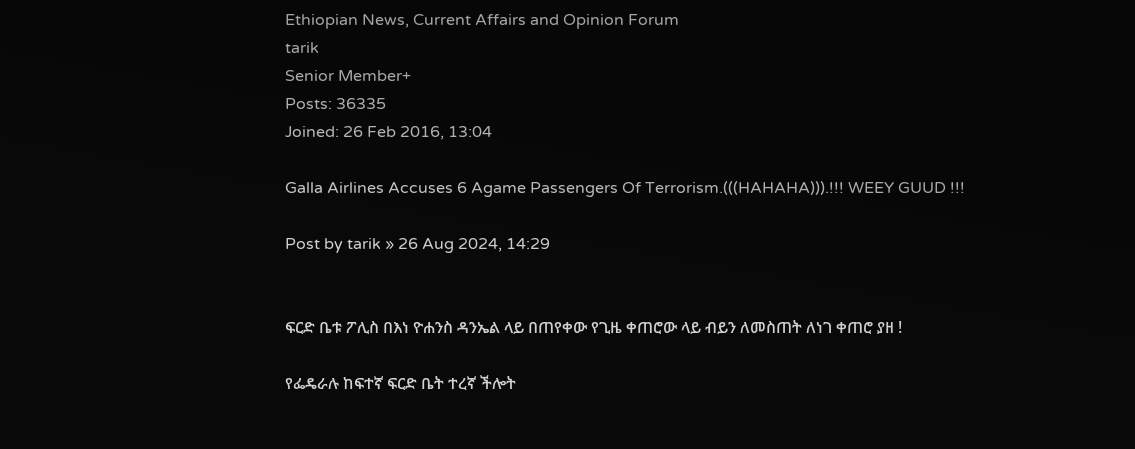Ethiopian News, Current Affairs and Opinion Forum
tarik
Senior Member+
Posts: 36335
Joined: 26 Feb 2016, 13:04

Galla Airlines Accuses 6 Agame Passengers Of Terrorism.(((HAHAHA))).!!! WEEY GUUD !!!

Post by tarik » 26 Aug 2024, 14:29


ፍርድ ቤቱ ፖሊስ በእነ ዮሐንስ ዳንኤል ላይ በጠየቀው የጊዜ ቀጠሮው ላይ ብይን ለመስጠት ለነገ ቀጠሮ ያዘ !

የፌዴራሉ ከፍተኛ ፍርድ ቤት ተረኛ ችሎት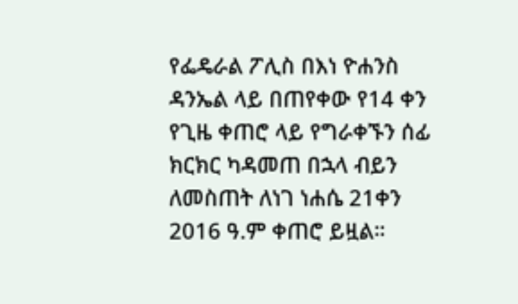የፌዴራል ፖሊስ በእነ ዮሐንስ ዳንኤል ላይ በጠየቀው የ14 ቀን የጊዜ ቀጠሮ ላይ የግራቀኙን ሰፊ ክርክር ካዳመጠ በኋላ ብይን ለመስጠት ለነገ ነሐሴ 21ቀን 2016 ዓ.ም ቀጠሮ ይዟል።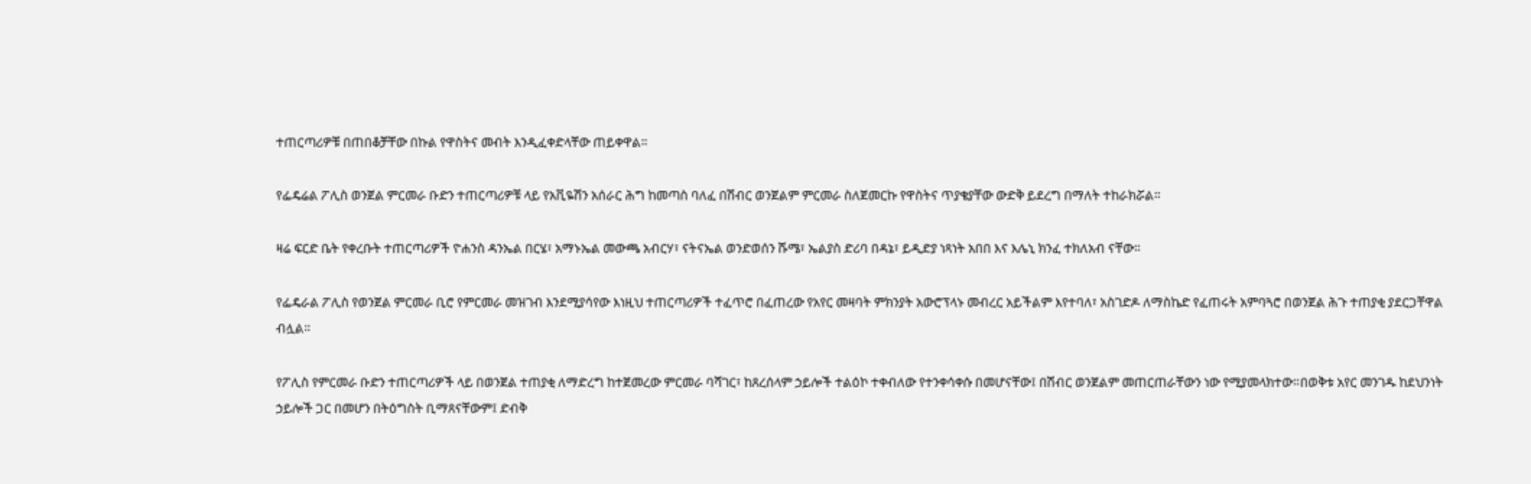ተጠርጣሪዎቹ በጠበቆቻቸው በኩል የዋስትና መብት እንዲፈቀድላቸው ጠይቀዋል።

የፌዴሬል ፖሊስ ወንጀል ምርመራ ቡድን ተጠርጣሪዎቹ ላይ የአቪዬሽን አሰራር ሕግ ከመጣስ ባለፈ በሽብር ወንጀልም ምርመራ ስለጀመርኩ የዋስትና ጥያቄያቸው ውድቅ ይደረግ በማለት ተከራክሯል።

ዛሬ ፍርድ ቤት የቀረቡት ተጠርጣሪዎች ዮሐንስ ዳንኤል በርሄ፣ አማኑኤል መውጫ አብርሃ፣ ናትናኤል ወንድወሰን ሹሜ፣ ኤልያስ ድሪባ በዳኔ፣ ይዲድያ ነጻነት አበበ እና እሌኒ ክንፈ ተክለአብ ናቸው።

የፌዴራል ፖሊስ የወንጀል ምርመራ ቢሮ የምርመራ መዝገብ እንደሚያሳየው እነዚህ ተጠርጣሪዎች ተፈጥሮ በፈጠረው የአየር መዛባት ምክንያት አውሮፕላኑ መብረር አይችልም እየተባለ፣ አስገድዶ ለማስኬድ የፈጠሩት አምባጓሮ በወንጀል ሕጉ ተጠያቂ ያደርጋቸዋል ብሏል።

የፖሊስ የምርመራ ቡድን ተጠርጣሪዎች ላይ በወንጀል ተጠያቂ ለማድረግ ከተጀመረው ምርመራ ባሻገር፣ ከጸረሰላም ኃይሎች ተልዕኮ ተቀብለው የተንቀሳቀሱ በመሆናቸው፤ በሽብር ወንጀልም መጠርጠራቸውን ነው የሚያመላክተው።በወቅቱ አየር መንገዱ ከደህንነት ኃይሎች ጋር በመሆን በትዕግስት ቢማጸናቸውም፤ ድብቅ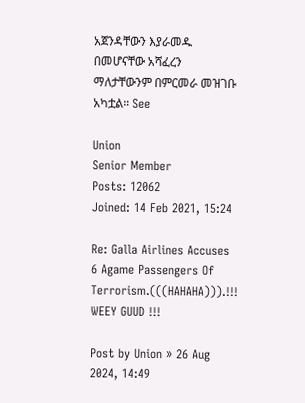አጀንዳቸውን እያራመዱ በመሆናቸው አሻፈረን ማለታቸውንም በምርመራ መዝገቡ አካቷል። See

Union
Senior Member
Posts: 12062
Joined: 14 Feb 2021, 15:24

Re: Galla Airlines Accuses 6 Agame Passengers Of Terrorism.(((HAHAHA))).!!! WEEY GUUD !!!

Post by Union » 26 Aug 2024, 14:49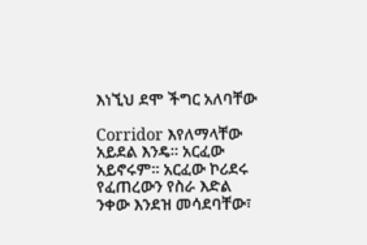እነኚህ ደሞ ችግር አለባቸው

Corridor እየለማላቸው አይደል እንዴ። አርፈው አይኖሩም። አርፈው ኮሪደሩ የፈጠረውን የስራ እድል ንቀው እንደዝ መሳደባቸው፣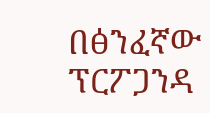በፅንፈኛው ፕርፖጋንዳ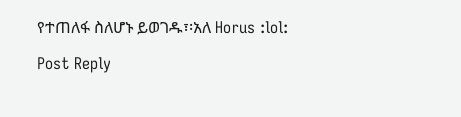የተጠለፋ ስለሆኑ ይወገዱ፣፡አለ Horus :lol:

Post Reply